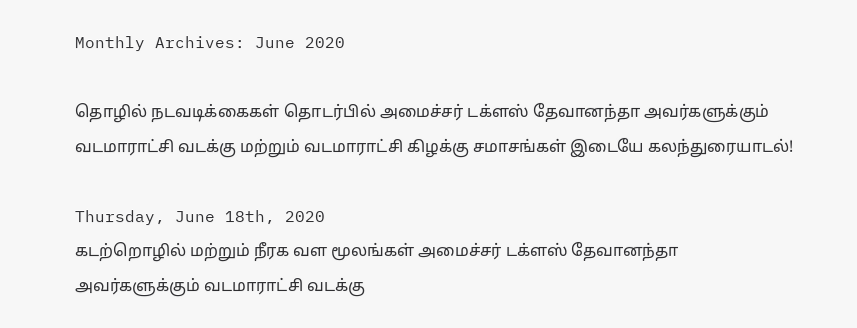Monthly Archives: June 2020

தொழில் நடவடிக்கைகள் தொடர்பில் அமைச்சர் டக்ளஸ் தேவானந்தா அவர்களுக்கும் வடமாராட்சி வடக்கு மற்றும் வடமாராட்சி கிழக்கு சமாசங்கள் இடையே கலந்துரையாடல்!

Thursday, June 18th, 2020
கடற்றொழில் மற்றும் நீரக வள மூலங்கள் அமைச்சர் டக்ளஸ் தேவானந்தா அவர்களுக்கும் வடமாராட்சி வடக்கு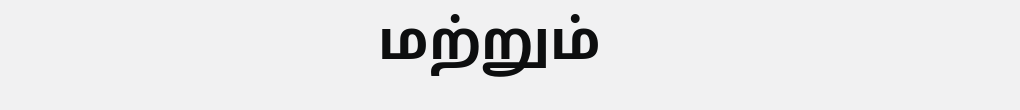மற்றும்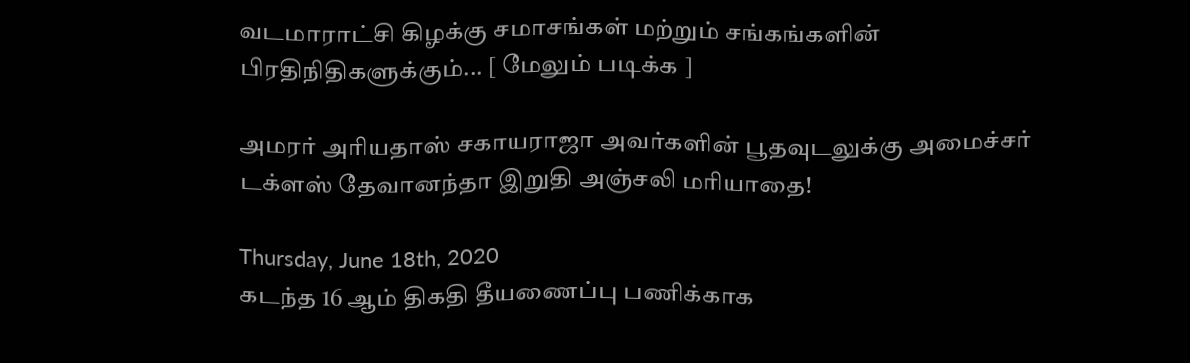வடமாராட்சி கிழக்கு சமாசங்கள் மற்றும் சங்கங்களின் பிரதிநிதிகளுக்கும்... [ மேலும் படிக்க ]

அமரர் அரியதாஸ் சகாயராஜா அவர்களின் பூதவுடலுக்கு அமைச்சர் டக்ளஸ் தேவானந்தா இறுதி அஞ்சலி மரியாதை!

Thursday, June 18th, 2020
கடந்த 16 ஆம் திகதி தீயணைப்பு பணிக்காக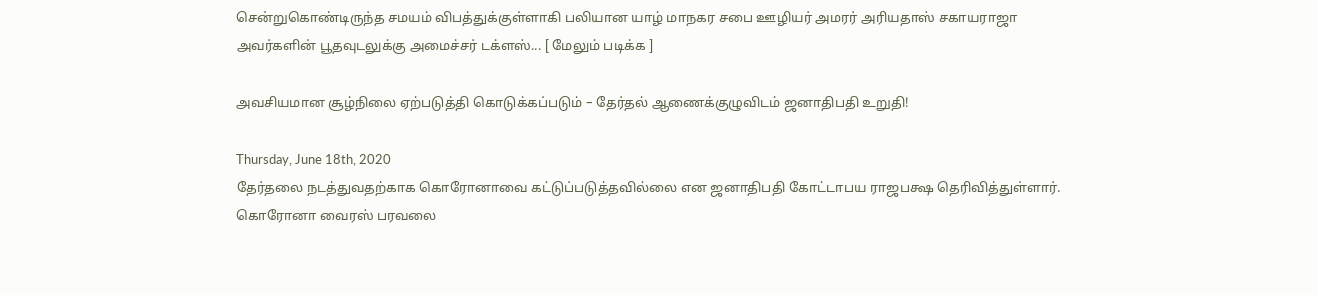சென்றுகொண்டிருந்த சமயம் விபத்துக்குள்ளாகி பலியான யாழ் மாநகர சபை ஊழியர் அமரர் அரியதாஸ் சகாயராஜா அவர்களின் பூதவுடலுக்கு அமைச்சர் டக்ளஸ்... [ மேலும் படிக்க ]

அவசியமான சூழ்நிலை ஏற்படுத்தி கொடுக்கப்படும் – தேர்தல் ஆணைக்குழுவிடம் ஜனாதிபதி உறுதி!

Thursday, June 18th, 2020
தேர்தலை நடத்துவதற்காக கொரோனாவை கட்டுப்படுத்தவில்லை என ஜனாதிபதி கோட்டாபய ராஜபக்ஷ தெரிவித்துள்ளார். கொரோனா வைரஸ் பரவலை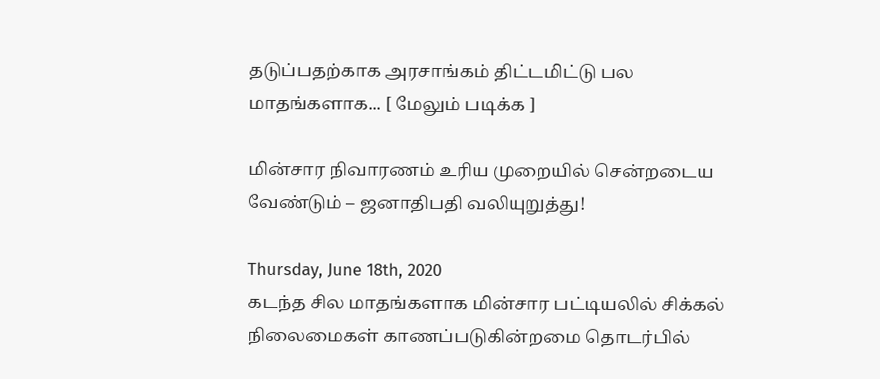தடுப்பதற்காக அரசாங்கம் திட்டமிட்டு பல மாதங்களாக... [ மேலும் படிக்க ]

மின்சார நிவாரணம் உரிய முறையில் சென்றடைய வேண்டும் – ஜனாதிபதி வலியுறுத்து!

Thursday, June 18th, 2020
கடந்த சில மாதங்களாக மின்சார பட்டியலில் சிக்கல் நிலைமைகள் காணப்படுகின்றமை தொடர்பில்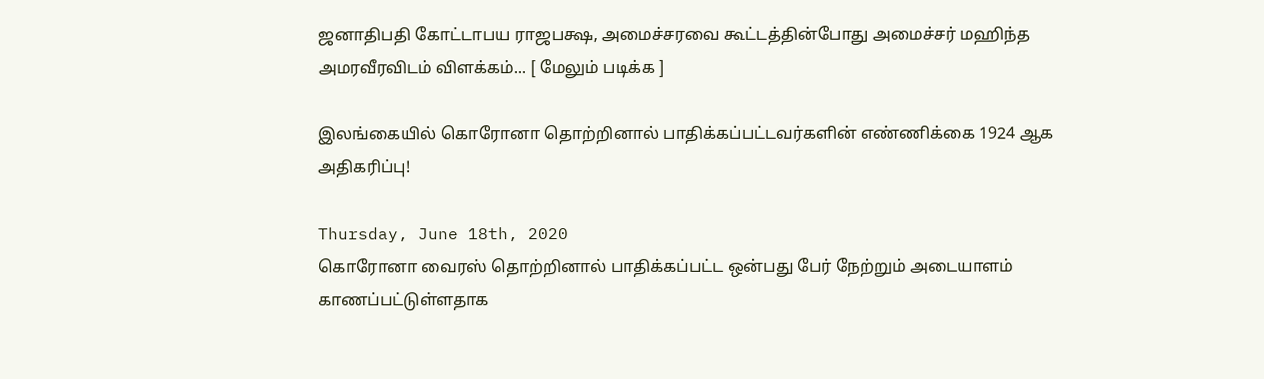ஜனாதிபதி கோட்டாபய ராஜபக்ஷ, அமைச்சரவை கூட்டத்தின்போது அமைச்சர் மஹிந்த அமரவீரவிடம் விளக்கம்... [ மேலும் படிக்க ]

இலங்கையில் கொரோனா தொற்றினால் பாதிக்கப்பட்டவர்களின் எண்ணிக்கை 1924 ஆக அதிகரிப்பு!

Thursday, June 18th, 2020
கொரோனா வைரஸ் தொற்றினால் பாதிக்கப்பட்ட ஒன்பது பேர் நேற்றும் அடையாளம் காணப்பட்டுள்ளதாக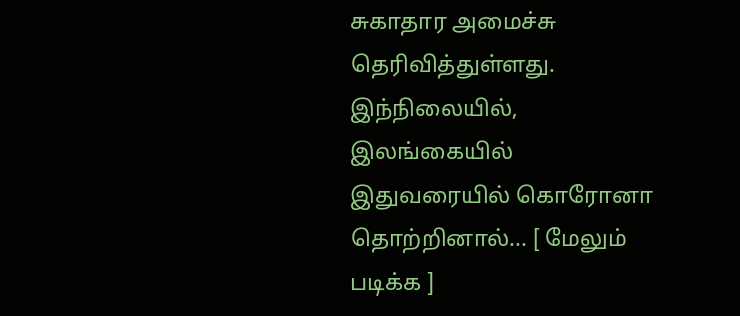சுகாதார அமைச்சு தெரிவித்துள்ளது. இந்நிலையில், இலங்கையில் இதுவரையில் கொரோனா தொற்றினால்... [ மேலும் படிக்க ]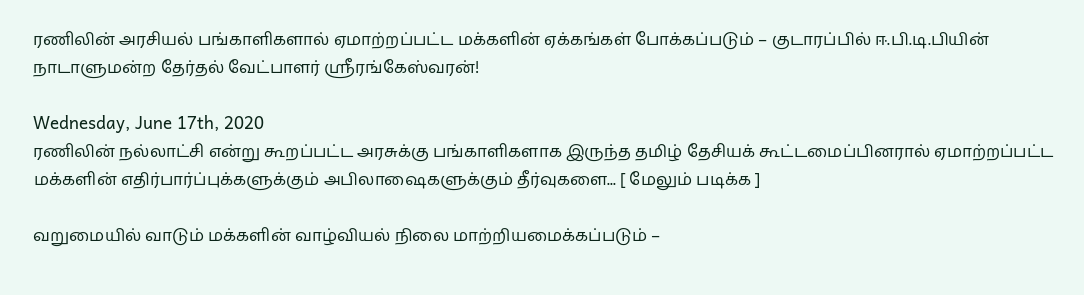ரணிலின் அரசியல் பங்காளிகளால் ஏமாற்றப்பட்ட மக்களின் ஏக்கங்கள் போக்கப்படும் – குடாரப்பில் ஈ.பி.டி.பியின் நாடாளுமன்ற தேர்தல் வேட்பாளர் ஶ்ரீரங்கேஸ்வரன்!

Wednesday, June 17th, 2020
ரணிலின் நல்லாட்சி என்று கூறப்பட்ட அரசுக்கு பங்காளிகளாக இருந்த தமிழ் தேசியக் கூட்டமைப்பினரால் ஏமாற்றப்பட்ட மக்களின் எதிர்பார்ப்புக்களுக்கும் அபிலாஷைகளுக்கும் தீர்வுகளை... [ மேலும் படிக்க ]

வறுமையில் வாடும் மக்களின் வாழ்வியல் நிலை மாற்றியமைக்கப்படும் –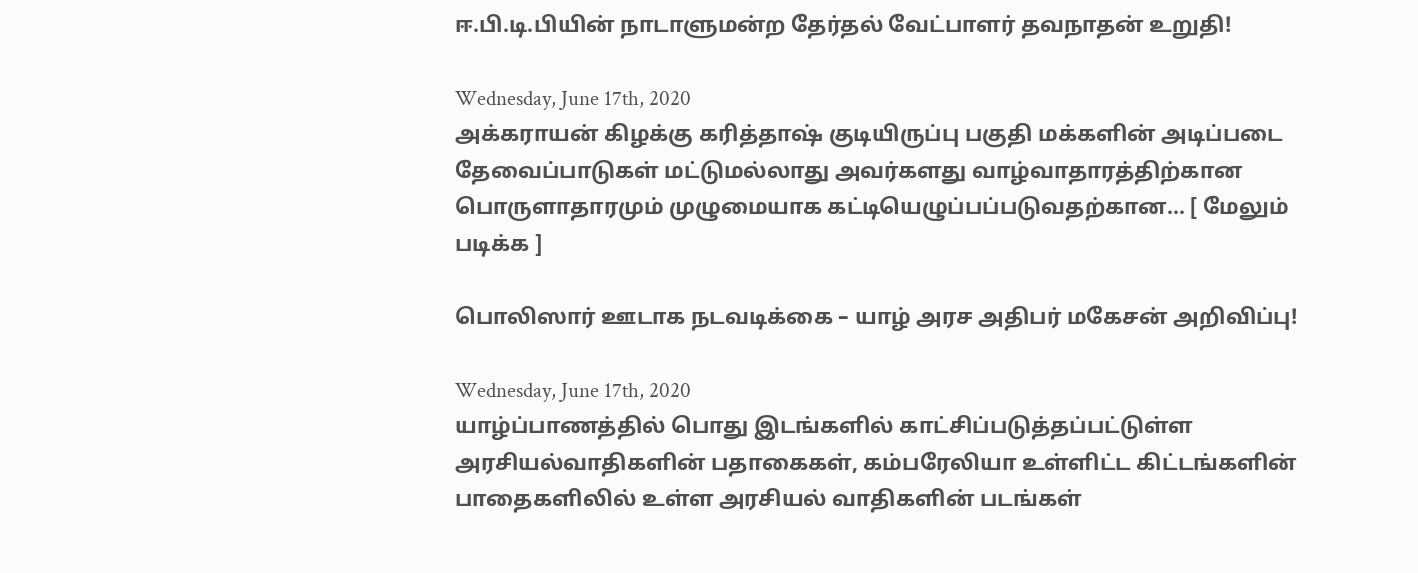ஈ.பி.டி.பியின் நாடாளுமன்ற தேர்தல் வேட்பாளர் தவநாதன் உறுதி!

Wednesday, June 17th, 2020
அக்கராயன் கிழக்கு கரித்தாஷ் குடியிருப்பு பகுதி மக்களின் அடிப்படை தேவைப்பாடுகள் மட்டுமல்லாது அவர்களது வாழ்வாதாரத்திற்கான பொருளாதாரமும் முழுமையாக கட்டியெழுப்பப்படுவதற்கான... [ மேலும் படிக்க ]

பொலிஸார் ஊடாக நடவடிக்கை – யாழ் அரச அதிபர் மகேசன் அறிவிப்பு!

Wednesday, June 17th, 2020
யாழ்ப்பாணத்தில் பொது இடங்களில் காட்சிப்படுத்தப்பட்டுள்ள அரசியல்வாதிகளின் பதாகைகள், கம்பரேலியா உள்ளிட்ட கிட்டங்களின் பாதைகளிலில் உள்ள அரசியல் வாதிகளின் படங்கள்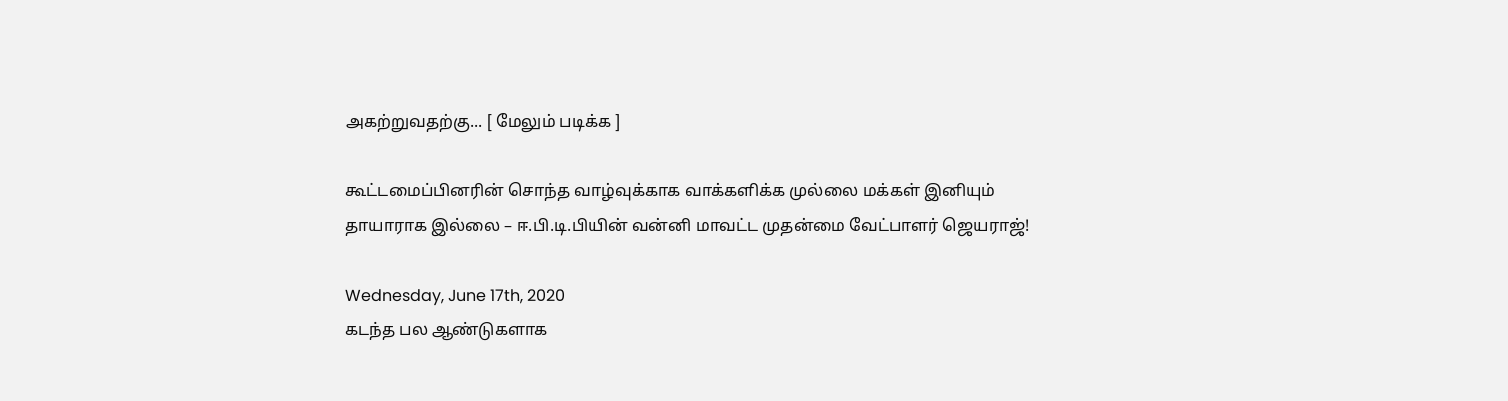அகற்றுவதற்கு... [ மேலும் படிக்க ]

கூட்டமைப்பினரின் சொந்த வாழ்வுக்காக வாக்களிக்க முல்லை மக்கள் இனியும் தாயாராக இல்லை – ஈ.பி.டி.பியின் வன்னி மாவட்ட முதன்மை வேட்பாளர் ஜெயராஜ்!

Wednesday, June 17th, 2020
கடந்த பல ஆண்டுகளாக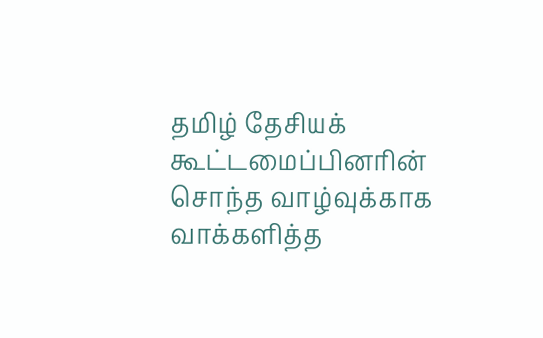தமிழ் தேசியக் கூட்டமைப்பினரின் சொந்த வாழ்வுக்காக வாக்களித்த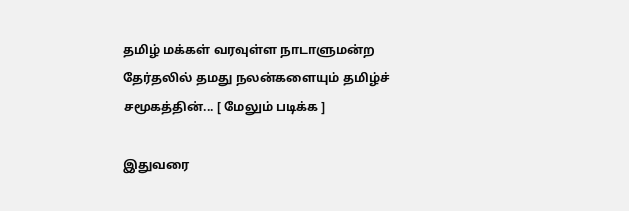தமிழ் மக்கள் வரவுள்ள நாடாளுமன்ற தேர்தலில் தமது நலன்களையும் தமிழ்ச் சமூகத்தின்... [ மேலும் படிக்க ]

இதுவரை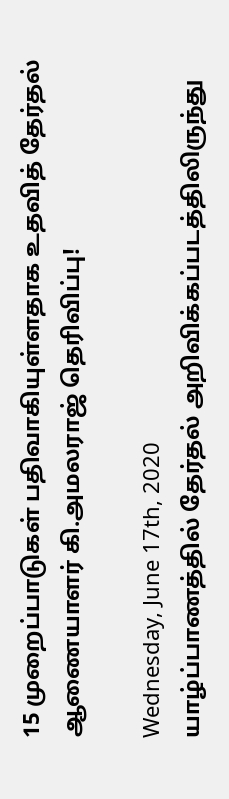15 முறைப்பாடுகள் பதிவாகியுள்ளதாக உதவித் தேர்தல் ஆணையாளர் கி.அமலராஜ் தெரிவிப்பு!

Wednesday, June 17th, 2020
யாழ்ப்பாணத்தில் தேர்தல் அறிவிக்கப்படத்திலிருந்து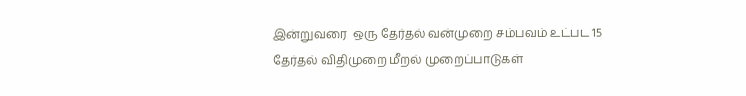இன்றுவரை  ஒரு தேர்தல் வன்முறை சம்பவம் உட்பட 15 தேர்தல் விதிமுறை மீறல் முறைப்பாடுகள்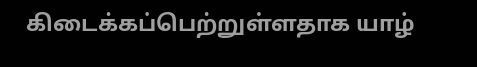கிடைக்கப்பெற்றுள்ளதாக யாழ்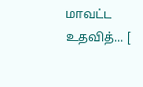மாவட்ட உதவித்... [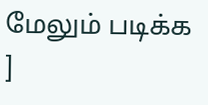மேலும் படிக்க ]